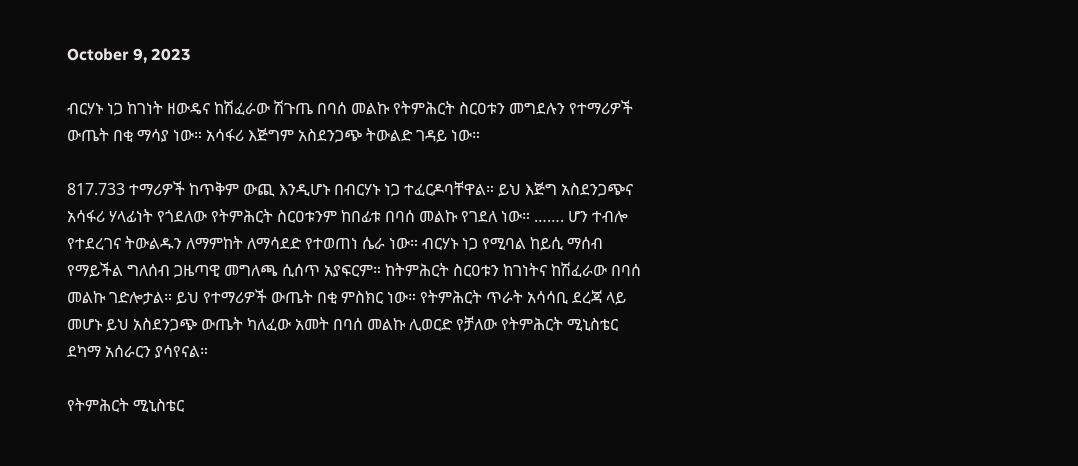October 9, 2023

ብርሃኑ ነጋ ከገነት ዘውዴና ከሽፈራው ሽጉጤ በባሰ መልኩ የትምሕርት ስርዐቱን መግደሉን የተማሪዎች ውጤት በቂ ማሳያ ነው። አሳፋሪ እጅግም አስደንጋጭ ትውልድ ገዳይ ነው።

817.733 ተማሪዎች ከጥቅም ውጪ እንዲሆኑ በብርሃኑ ነጋ ተፈርዶባቸዋል። ይህ እጅግ አስደንጋጭና አሳፋሪ ሃላፊነት የጎደለው የትምሕርት ስርዐቱንም ከበፊቱ በባሰ መልኩ የገደለ ነው። ……. ሆን ተብሎ የተደረገና ትውልዱን ለማምከት ለማሳደድ የተወጠነ ሴራ ነው። ብርሃኑ ነጋ የሚባል ከይሲ ማሰብ የማይችል ግለሰብ ጋዜጣዊ መግለጫ ሲሰጥ አያፍርም። ከትምሕርት ስርዐቱን ከገነትና ከሽፈራው በባሰ መልኩ ገድሎታል። ይህ የተማሪዎች ውጤት በቂ ምስክር ነው። የትምሕርት ጥራት አሳሳቢ ደረጃ ላይ መሆኑ ይህ አስደንጋጭ ውጤት ካለፈው አመት በባሰ መልኩ ሊወርድ የቻለው የትምሕርት ሚኒስቴር ደካማ አሰራርን ያሳየናል።

የትምሕርት ሚኒስቴር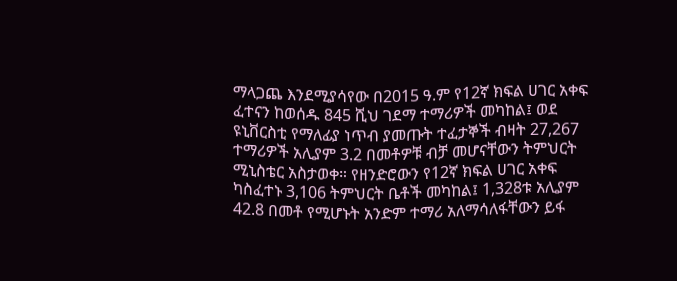ማላጋጨ እንደሚያሳየው በ2015 ዓ.ም የ12ኛ ክፍል ሀገር አቀፍ ፈተናን ከወሰዱ 845 ሺህ ገደማ ተማሪዎች መካከል፤ ወደ ዩኒቨርስቲ የማለፊያ ነጥብ ያመጡት ተፈታኞች ብዛት 27,267 ተማሪዎች አሊያም 3.2 በመቶዎቹ ብቻ መሆናቸውን ትምህርት ሚኒስቴር አስታወቀ። የዘንድሮውን የ12ኛ ክፍል ሀገር አቀፍ ካስፈተኑ 3,106 ትምህርት ቤቶች መካከል፤ 1,328ቱ አሊያም 42.8 በመቶ የሚሆኑት አንድም ተማሪ አለማሳለፋቸውን ይፋ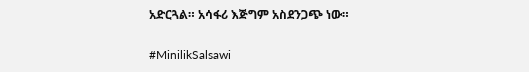አድርጓል። አሳፋሪ እጅግም አስደንጋጭ ነው።

#MinilikSalsawi